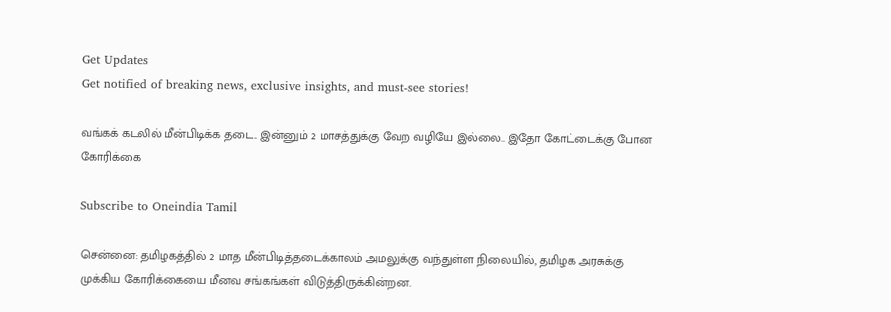Get Updates
Get notified of breaking news, exclusive insights, and must-see stories!

வங்கக் கடலில் மீன்பிடிக்க தடை.. இன்னும் 2 மாசத்துக்கு வேற வழியே இல்லை.. இதோ கோட்டைக்கு போன கோரிக்கை

Subscribe to Oneindia Tamil

சென்னை: தமிழகத்தில் 2 மாத மீன்பிடித்தடைக்காலம் அமலுக்கு வந்துள்ள நிலையில், தமிழக அரசுக்கு முக்கிய கோரிக்கையை மீனவ சங்கங்கள் விடுத்திருக்கின்றன.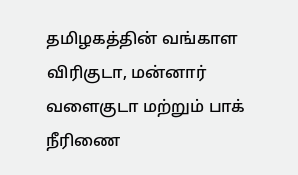தமிழகத்தின் வங்காள விரிகுடா, மன்னார் வளைகுடா மற்றும் பாக் நீரிணை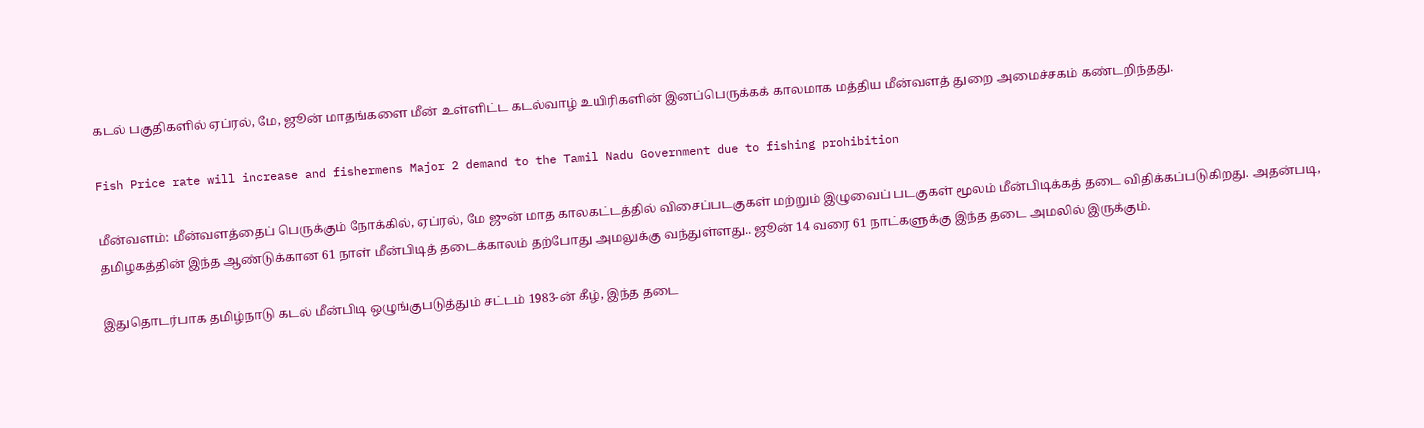கடல் பகுதிகளில் ஏப்ரல், மே, ஜூன் மாதங்களை மீன் உள்ளிட்ட கடல்வாழ் உயிரிகளின் இனப்பெருக்கக் காலமாக மத்திய மீன்வளத் துறை அமைச்சகம் கண்டறிந்தது.

Fish Price rate will increase and fishermens Major 2 demand to the Tamil Nadu Government due to fishing prohibition

மீன்வளம்: மீன்வளத்தைப் பெருக்கும் நோக்கில், ஏப்ரல், மே ஜுன் மாத காலகட்டத்தில் விசைப்படகுகள் மற்றும் இழுவைப் படகுகள் மூலம் மீன்பிடிக்கத் தடை விதிக்கப்படுகிறது. அதன்படி, தமிழகத்தின் இந்த ஆண்டுக்கான 61 நாள் மீன்பிடித் தடைக்காலம் தற்போது அமலுக்கு வந்துள்ளது.. ஜூன் 14 வரை 61 நாட்களுக்கு இந்த தடை அமலில் இருக்கும்.

இதுதொடர்பாக தமிழ்நாடு கடல் மீன்பிடி ஒழுங்குபடுத்தும் சட்டம் 1983-ன் கீழ், இந்த தடை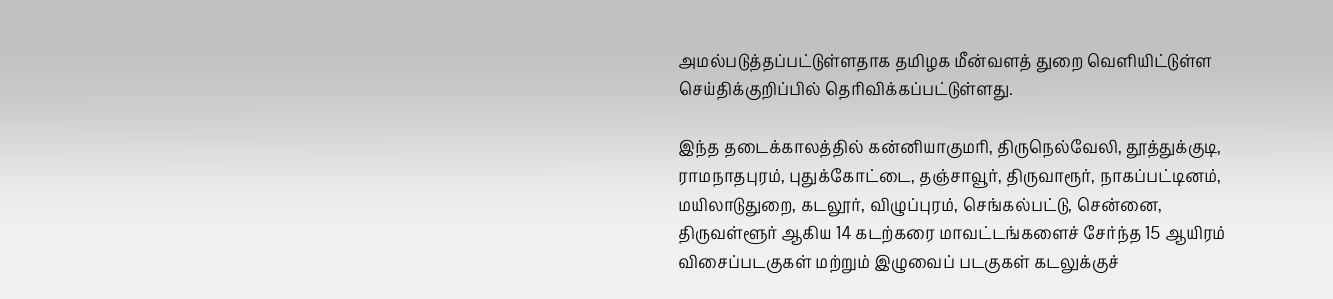அமல்படுத்தப்பட்டுள்ளதாக தமிழக மீன்வளத் துறை வெளியிட்டுள்ள செய்திக்குறிப்பில் தெரிவிக்கப்பட்டுள்ளது.

இந்த தடைக்காலத்தில் கன்னியாகுமரி, திருநெல்வேலி, தூத்துக்குடி, ராமநாதபுரம், புதுக்கோட்டை, தஞ்சாவூர், திருவாரூர், நாகப்பட்டினம், மயிலாடுதுறை, கடலூர், விழுப்புரம், செங்கல்பட்டு, சென்னை, திருவள்ளூர் ஆகிய 14 கடற்கரை மாவட்டங்களைச் சேர்ந்த 15 ஆயிரம் விசைப்படகுகள் மற்றும் இழுவைப் படகுகள் கடலுக்குச்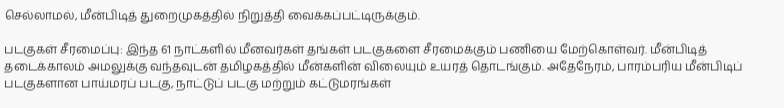செல்லாமல், மீன்பிடித் துறைமுகத்தில் நிறுத்தி வைக்கப்பட்டிருக்கும்.

படகுகள் சீரமைப்பு: இந்த 61 நாட்களில் மீனவர்கள் தங்கள் படகுகளை சீரமைக்கும் பணியை மேற்கொள்வர். மீன்பிடித் தடைக்காலம் அமலுக்கு வந்தவுடன் தமிழகத்தில் மீன்களின் விலையும் உயரத் தொடங்கும். அதேநேரம், பாரம்பரிய மீன்பிடிப் படகுகளான பாய்மரப் படகு, நாட்டுப் படகு மற்றும் கட்டுமரங்கள்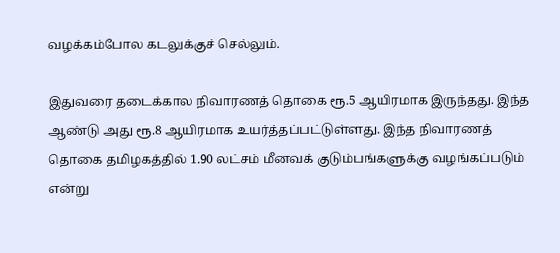வழக்கம்போல கடலுக்குச் செல்லும்.

இதுவரை தடைக்கால நிவாரணத் தொகை ரூ.5 ஆயிரமாக இருந்தது. இந்த ஆண்டு அது ரூ.8 ஆயிரமாக உயர்த்தப்பட்டுள்ளது. இந்த நிவாரணத் தொகை தமிழகத்தில் 1.90 லட்சம் மீனவக் குடும்பங்களுக்கு வழங்கப்படும் என்று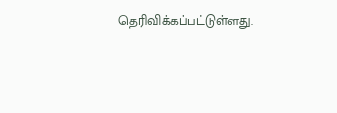தெரிவிக்கப்பட்டுள்ளது.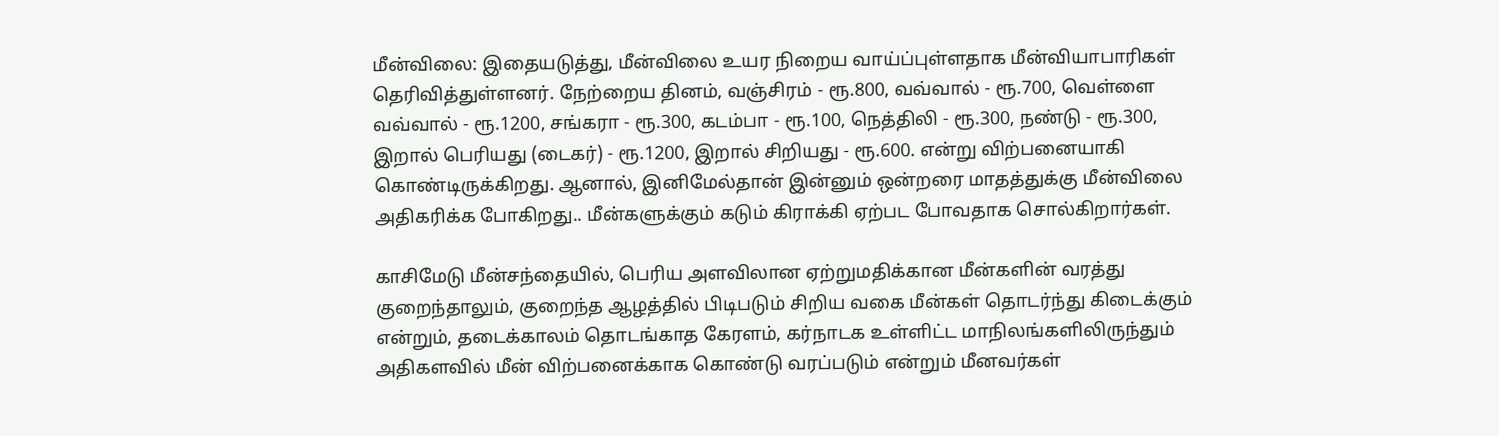மீன்விலை: இதையடுத்து, மீன்விலை உயர நிறைய வாய்ப்புள்ளதாக மீன்வியாபாரிகள் தெரிவித்துள்ளனர். நேற்றைய தினம், வஞ்சிரம் - ரூ.800, வவ்வால் - ரூ.700, வெள்ளை வவ்வால் - ரூ.1200, சங்கரா - ரூ.300, கடம்பா - ரூ.100, நெத்திலி - ரூ.300, நண்டு - ரூ.300, இறால் பெரியது (டைகர்) - ரூ.1200, இறால் சிறியது - ரூ.600. என்று விற்பனையாகி கொண்டிருக்கிறது. ஆனால், இனிமேல்தான் இன்னும் ஒன்றரை மாதத்துக்கு மீன்விலை அதிகரிக்க போகிறது.. மீன்களுக்கும் கடும் கிராக்கி ஏற்பட போவதாக சொல்கிறார்கள்.

காசிமேடு மீன்சந்தையில், பெரிய அளவிலான ஏற்றுமதிக்கான மீன்களின் வரத்து குறைந்தாலும், குறைந்த ஆழத்தில் பிடிபடும் சிறிய வகை மீன்கள் தொடர்ந்து கிடைக்கும் என்றும், தடைக்காலம் தொடங்காத கேரளம், கர்நாடக உள்ளிட்ட மாநிலங்களிலிருந்தும் அதிகளவில் மீன் விற்பனைக்காக கொண்டு வரப்படும் என்றும் மீனவர்கள்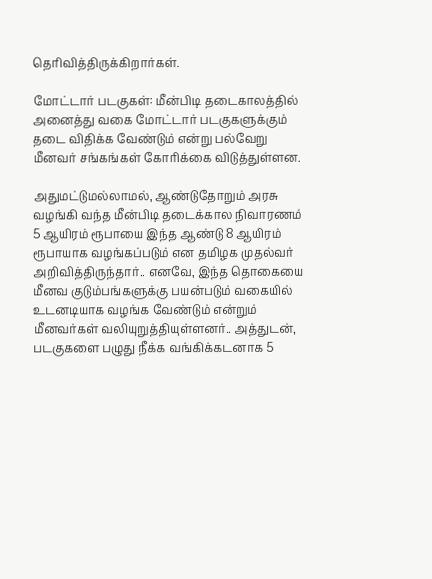தெரிவித்திருக்கிறார்கள்.

மோட்டார் படகுகள்: மீன்பிடி தடைகாலத்தில் அனைத்து வகை மோட்டார் படகுகளுக்கும் தடை விதிக்க வேண்டும் என்று பல்வேறு மீனவர் சங்கங்கள் கோரிக்கை விடுத்துள்ளன.

அதுமட்டுமல்லாமல், ஆண்டுதோறும் அரசு வழங்கி வந்த மீன்பிடி தடைக்கால நிவாரணம் 5 ஆயிரம் ரூபாயை இந்த ஆண்டு 8 ஆயிரம் ரூபாயாக வழங்கப்படும் என தமிழக முதல்வர் அறிவித்திருந்தார்.. எனவே, இந்த தொகையை மீனவ குடும்பங்களுக்கு பயன்படும் வகையில் உடனடியாக வழங்க வேண்டும் என்றும் மீனவர்கள் வலியுறுத்தியுள்ளனர்.. அத்துடன், படகுகளை பழுது நீக்க வங்கிக்கடனாக 5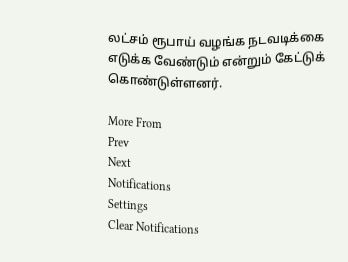லட்சம் ரூபாய் வழங்க நடவடிக்கை எடுக்க வேண்டும் என்றும் கேட்டுக் கொண்டுள்ளனர்.

More From
Prev
Next
Notifications
Settings
Clear Notifications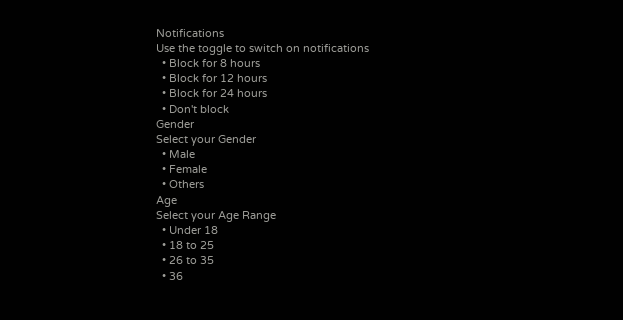Notifications
Use the toggle to switch on notifications
  • Block for 8 hours
  • Block for 12 hours
  • Block for 24 hours
  • Don't block
Gender
Select your Gender
  • Male
  • Female
  • Others
Age
Select your Age Range
  • Under 18
  • 18 to 25
  • 26 to 35
  • 36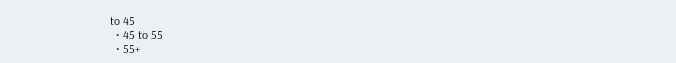to 45
  • 45 to 55
  • 55+